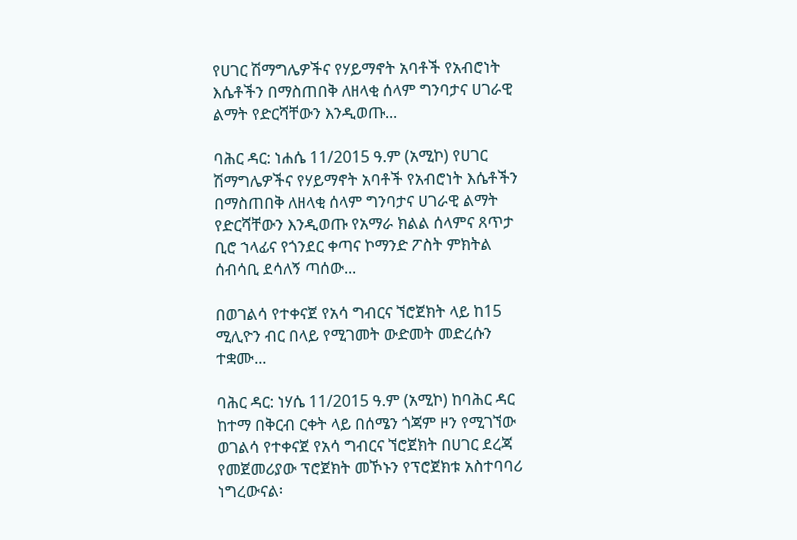የሀገር ሽማግሌዎችና የሃይማኖት አባቶች የአብሮነት እሴቶችን በማስጠበቅ ለዘላቂ ሰላም ግንባታና ሀገራዊ ልማት የድርሻቸውን እንዲወጡ...

ባሕር ዳር: ነሐሴ 11/2015 ዓ.ም (አሚኮ) የሀገር ሽማግሌዎችና የሃይማኖት አባቶች የአብሮነት እሴቶችን በማስጠበቅ ለዘላቂ ሰላም ግንባታና ሀገራዊ ልማት የድርሻቸውን እንዲወጡ የአማራ ክልል ሰላምና ጸጥታ ቢሮ ኀላፊና የጎንደር ቀጣና ኮማንድ ፖስት ምክትል ሰብሳቢ ደሳለኝ ጣሰው...

በወገልሳ የተቀናጀ የአሳ ግብርና ኘሮጀክት ላይ ከ15 ሚሊዮን ብር በላይ የሚገመት ውድመት መድረሱን ተቋሙ...

ባሕር ዳር: ነሃሴ 11/2015 ዓ.ም (አሚኮ) ከባሕር ዳር ከተማ በቅርብ ርቀት ላይ በሰሜን ጎጃም ዞን የሚገኘው ወገልሳ የተቀናጀ የአሳ ግብርና ኘሮጀክት በሀገር ደረጃ የመጀመሪያው ፕሮጀክት መኾኑን የፕሮጀክቱ አስተባባሪ ነግረውናል፡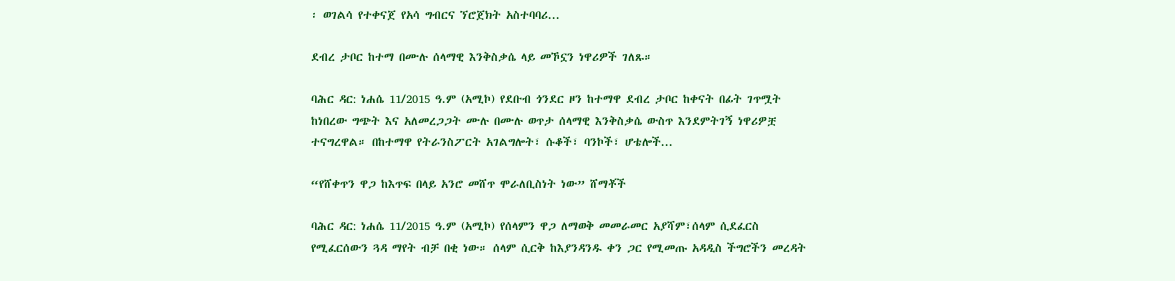፡ ወገልሳ የተቀናጀ የአሳ ግብርና ኘሮጀክት አስተባባሪ...

ደብረ ታቦር ከተማ በሙሉ ሰላማዊ እንቅስቃሴ ላይ መኾኗን ነዋሪዎች ገለጹ።

ባሕር ዳር: ነሐሴ 11/2015 ዓ.ም (አሚኮ) የደቡብ ጎንደር ዞን ከተማዋ ደብረ ታቦር ከቀናት በፊት ገጥሟት ከነበረው ግጭት እና አለመረጋጋት ሙሉ በሙሉ ወጥታ ሰላማዊ እንቅስቃሴ ውስጥ እንደምትገኝ ነዋሪዎቿ ተናግረዋል። በከተማዋ የትራንስፖርት አገልግሎት፣ ሱቆች፣ ባንኮች፣ ሆቴሎች...

“የሸቀጥን ዋጋ ከእጥፍ በላይ አንሮ መሸጥ ሞራለቢስነት ነው” ሸማቾች

ባሕር ዳር: ነሐሴ 11/2015 ዓ.ም (አሚኮ) የሰላምን ዋጋ ለማወቅ መመራመር አያሻም፣ሰላም ሲደፈርስ የሚፈርሰውን ጓዳ ማየት ብቻ በቂ ነው። ሰላም ሲርቅ ከእያንዳንዱ ቀን ጋር የሚመጡ አዳዲስ ችግሮችን መረዳት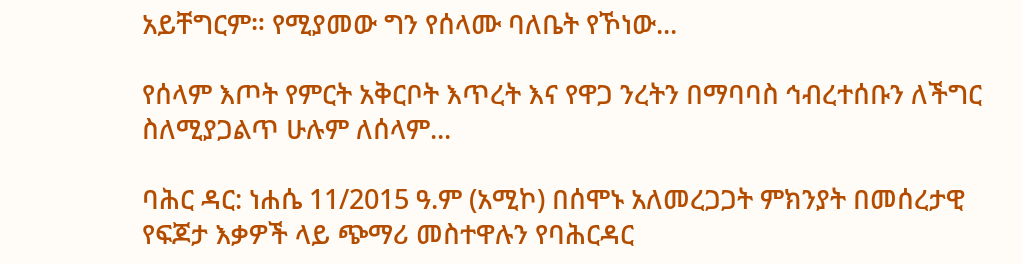አይቸግርም። የሚያመው ግን የሰላሙ ባለቤት የኾነው...

የሰላም እጦት የምርት አቅርቦት እጥረት እና የዋጋ ንረትን በማባባስ ኅብረተሰቡን ለችግር ስለሚያጋልጥ ሁሉም ለሰላም...

ባሕር ዳር: ነሐሴ 11/2015 ዓ.ም (አሚኮ) በሰሞኑ አለመረጋጋት ምክንያት በመሰረታዊ የፍጆታ እቃዎች ላይ ጭማሪ መስተዋሉን የባሕርዳር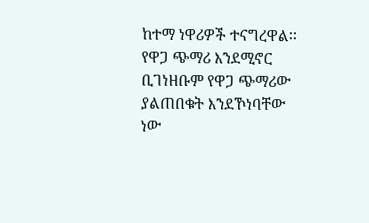ከተማ ነዋሪዎች ተናግረዋል፡፡ የዋጋ ጭማሪ እንደሚኖር ቢገነዘቡም የዋጋ ጭማሪው ያልጠበቁት እንደኾነባቸው ነው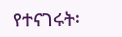የተናገሩት፡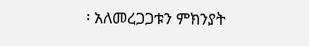፡ አለመረጋጋቱን ምክንያት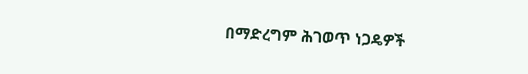በማድረግም ሕገወጥ ነጋዴዎች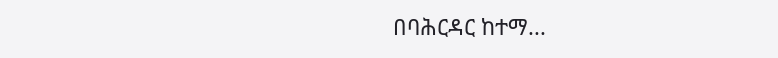በባሕርዳር ከተማ...